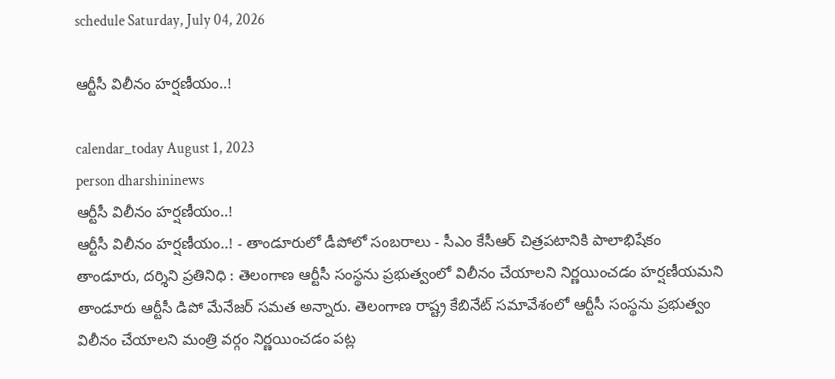schedule Saturday, July 04, 2026

ఆర్టీసీ విలీనం హర్షణీయం..!

calendar_today August 1, 2023
person dharshininews
ఆర్టీసీ విలీనం హర్షణీయం..!
ఆర్టీసీ విలీనం హర్షణీయం..! - తాండూరులో డీపోలో సంబరాలు - సీఎం కేసీఆర్ చిత్రపటానికి పాలాభిషేకం తాండూరు, దర్శిని ప్రతినిధి : తెలంగాణ ఆర్టీసీ సంస్థను ప్రభుత్వంలో విలీనం చేయాలని నిర్ణయించడం హర్షణీయమని తాండూరు ఆర్టీసీ డిపో మేనేజర్ సమత అన్నారు. తెలంగాణ రాష్ట్ర కేబినేట్ సమావేశంలో ఆర్టీసీ సంస్థను ప్రభుత్వం విలీనం చేయాలని మంత్రి వర్గం నిర్ణయించడం పట్ల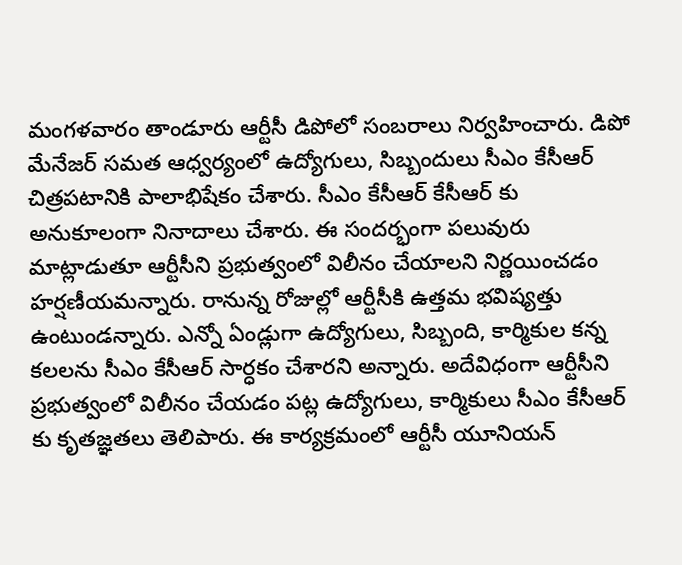మంగళవారం తాండూరు ఆర్టీసీ డిపోలో సంబరాలు నిర్వహించారు. డిపో మేనేజర్ సమత ఆధ్వర్యంలో ఉద్యోగులు, సిబ్బందులు సీఎం కేసీఆర్ చిత్రపటానికి పాలాభిషేకం చేశారు. సీఎం కేసీఆర్ కేసీఆర్ కు అనుకూలంగా నినాదాలు చేశారు. ఈ సందర్భంగా పలువురు మాట్లాడుతూ ఆర్టీసీని ప్రభుత్వంలో విలీనం చేయాలని నిర్ణయించడం హర్షణీయమన్నారు. రానున్న రోజుల్లో ఆర్టీసీకి ఉత్తమ భవిష్యత్తు ఉంటుండన్నారు. ఎన్నో ఏండ్లుగా ఉద్యోగులు, సిబ్బంది, కార్మికుల కన్న కలలను సీఎం కేసీఆర్ సార్ధకం చేశారని అన్నారు. అదేవిధంగా ఆర్టీసీని ప్రభుత్వంలో విలీనం చేయడం పట్ల ఉద్యోగులు, కార్మికులు సీఎం కేసీఆర్ కు కృతజ్ఞతలు తెలిపారు. ఈ కార్యక్రమంలో ఆర్టీసీ యూనియన్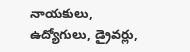నాయకులు, ఉద్యోగులు, డ్రైవర్లు,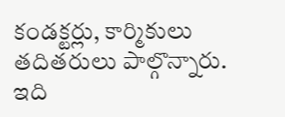కండక్టర్లు, కార్మికులు తదితరులు పాల్గొన్నారు. ఇది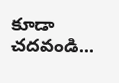కూడా చదవండి...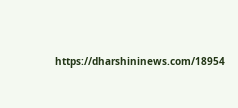https://dharshininews.com/18954